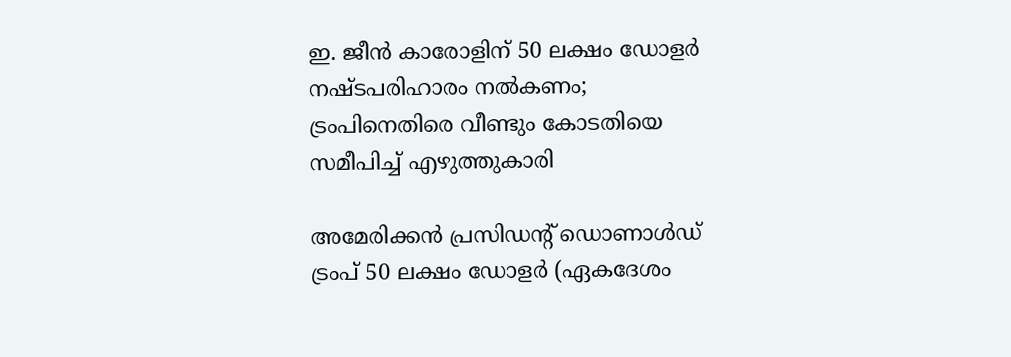ഇ. ജീൻ കാരോളിന് 50 ലക്ഷം ഡോളർ നഷ്ടപരിഹാരം നൽകണം; ട്രംപിനെതിരെ വീണ്ടും കോടതിയെ സമീപിച്ച് എഴുത്തുകാരി

അമേരിക്കൻ പ്രസിഡന്റ് ഡൊണാൾഡ് ട്രംപ് 50 ലക്ഷം ഡോളർ (ഏകദേശം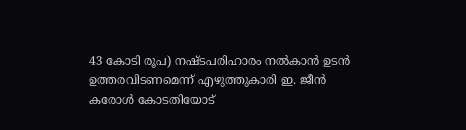43 കോടി രൂപ) നഷ്ടപരിഹാരം നൽകാൻ ഉടൻ ഉത്തരവിടണമെന്ന് എഴുത്തുകാരി ഇ. ജീൻ കരോൾ കോടതിയോട്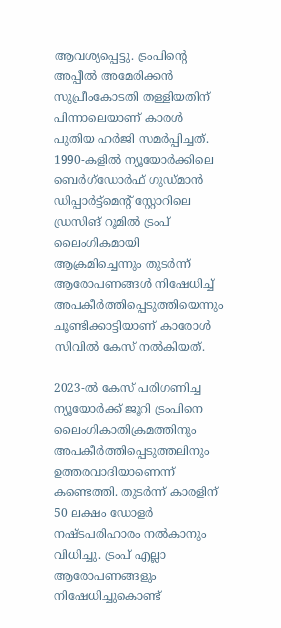ആവശ്യപ്പെട്ടു. ട്രംപിന്റെ അപ്പീൽ അമേരിക്കൻ സുപ്രീംകോടതി തള്ളിയതിന് പിന്നാലെയാണ് കാരൾ പുതിയ ഹർജി സമർപ്പിച്ചത്. 1990-കളിൽ ന്യൂയോർക്കിലെ ബെർഗ്ഡോർഫ് ഗുഡ്മാൻ ഡിപ്പാർട്ട്മെന്റ് സ്റ്റോറിലെ ഡ്രസിങ് റൂമിൽ ട്രംപ് ലൈംഗികമായി ആക്രമിച്ചെന്നും തുടർന്ന് ആരോപണങ്ങൾ നിഷേധിച്ച് അപകീർത്തിപ്പെടുത്തിയെന്നും ചൂണ്ടിക്കാട്ടിയാണ് കാരോൾ സിവിൽ കേസ് നൽകിയത്.

2023-ൽ കേസ് പരിഗണിച്ച ന്യൂയോർക്ക് ജൂറി ട്രംപിനെ ലൈംഗികാതിക്രമത്തിനും അപകീർത്തിപ്പെടുത്തലിനും ഉത്തരവാദിയാണെന്ന് കണ്ടെത്തി. തുടർന്ന് കാരളിന് 50 ലക്ഷം ഡോളർ നഷ്ടപരിഹാരം നൽകാനും വിധിച്ചു. ട്രംപ് എല്ലാ ആരോപണങ്ങളും നിഷേധിച്ചുകൊണ്ട്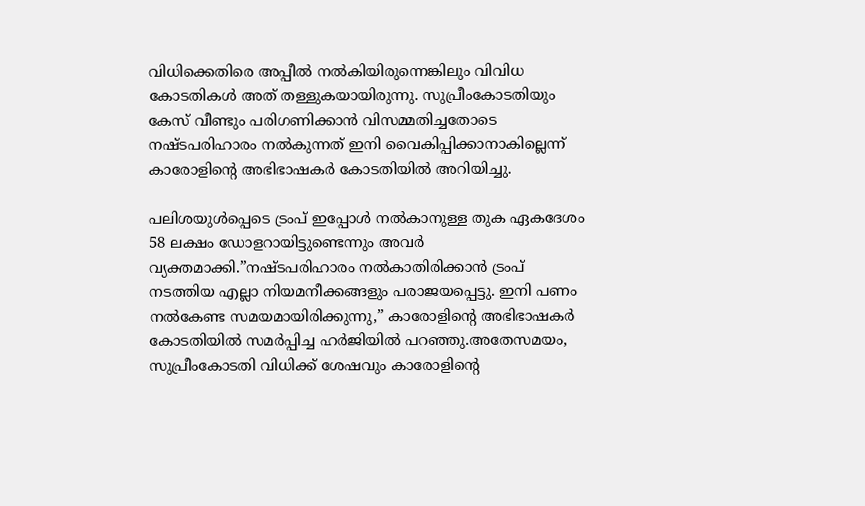വിധിക്കെതിരെ അപ്പീൽ നൽകിയിരുന്നെങ്കിലും വിവിധ കോടതികൾ അത് തള്ളുകയായിരുന്നു. സുപ്രീംകോടതിയും കേസ് വീണ്ടും പരിഗണിക്കാൻ വിസമ്മതിച്ചതോടെ നഷ്ടപരിഹാരം നൽകുന്നത് ഇനി വൈകിപ്പിക്കാനാകില്ലെന്ന് കാരോളിന്റെ അഭിഭാഷകർ കോടതിയിൽ അറിയിച്ചു.

പലിശയുൾപ്പെടെ ട്രംപ് ഇപ്പോൾ നൽകാനുള്ള തുക ഏകദേശം 58 ലക്ഷം ഡോളറായിട്ടുണ്ടെന്നും അവർ വ്യക്തമാക്കി.”നഷ്ടപരിഹാരം നൽകാതിരിക്കാൻ ട്രംപ് നടത്തിയ എല്ലാ നിയമനീക്കങ്ങളും പരാജയപ്പെട്ടു. ഇനി പണം നൽകേണ്ട സമയമായിരിക്കുന്നു,” കാരോളിന്റെ അഭിഭാഷകർ കോടതിയിൽ സമർപ്പിച്ച ഹർജിയിൽ പറഞ്ഞു.അതേസമയം, സുപ്രീംകോടതി വിധിക്ക് ശേഷവും കാരോളിന്റെ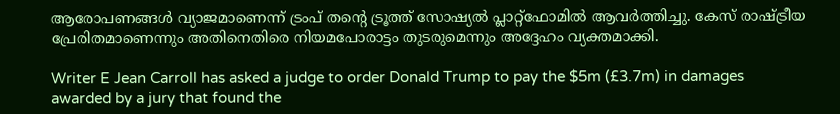ആരോപണങ്ങൾ വ്യാജമാണെന്ന് ട്രംപ് തന്റെ ട്രൂത്ത് സോഷ്യൽ പ്ലാറ്റ്ഫോമിൽ ആവർത്തിച്ചു. കേസ് രാഷ്ട്രീയ പ്രേരിതമാണെന്നും അതിനെതിരെ നിയമപോരാട്ടം തുടരുമെന്നും അദ്ദേഹം വ്യക്തമാക്കി.

Writer E Jean Carroll has asked a judge to order Donald Trump to pay the $5m (£3.7m) in damages awarded by a jury that found the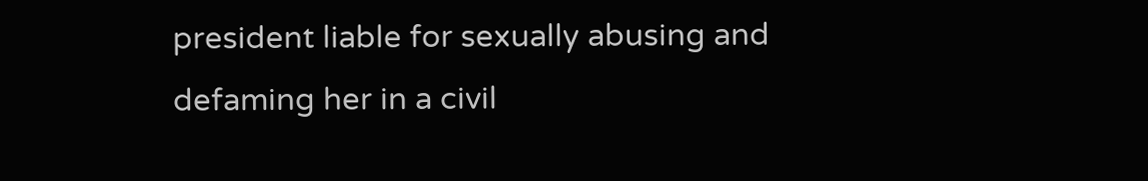president liable for sexually abusing and defaming her in a civil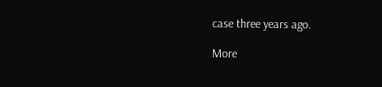case three years ago.

More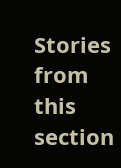Stories from this section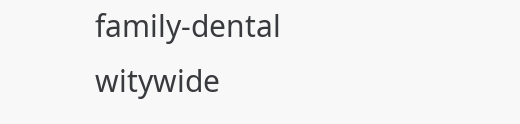family-dental
witywide